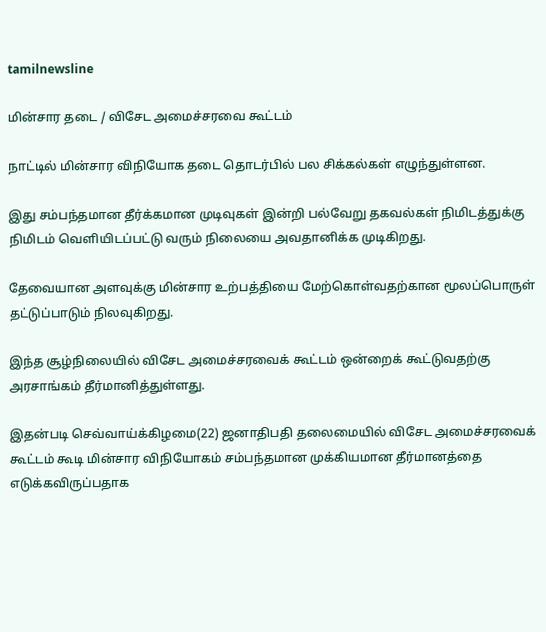tamilnewsline

மின்சார தடை / விசேட அமைச்சரவை கூட்டம்

நாட்டில் மின்சார விநியோக தடை தொடர்பில் பல சிக்கல்கள் எழுந்துள்ளன.

இது சம்பந்தமான தீர்க்கமான முடிவுகள் இன்றி பல்வேறு தகவல்கள் நிமிடத்துக்கு நிமிடம் வெளியிடப்பட்டு வரும் நிலையை அவதானிக்க முடிகிறது.

தேவையான அளவுக்கு மின்சார உற்பத்தியை மேற்கொள்வதற்கான மூலப்பொருள் தட்டுப்பாடும் நிலவுகிறது.

இந்த சூழ்நிலையில் விசேட அமைச்சரவைக் கூட்டம் ஒன்றைக் கூட்டுவதற்கு அரசாங்கம் தீர்மானித்துள்ளது.

இதன்படி செவ்வாய்க்கிழமை(22) ஜனாதிபதி தலைமையில் விசேட அமைச்சரவைக் கூட்டம் கூடி மின்சார விநியோகம் சம்பந்தமான முக்கியமான தீர்மானத்தை எடுக்கவிருப்பதாக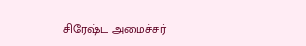சிரேஷ்ட அமைச்சர்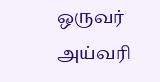ஒருவர் அய்வரி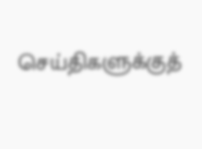செய்திகளுக்குத்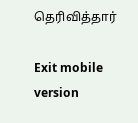தெரிவித்தார்

Exit mobile version